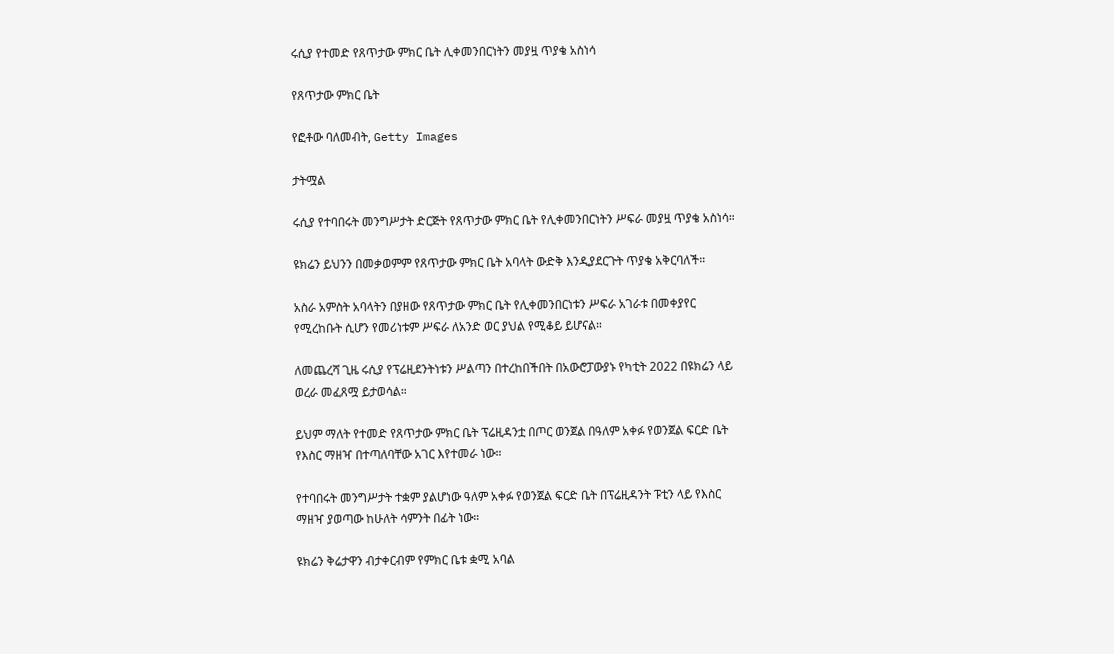ሩሲያ የተመድ የጸጥታው ምክር ቤት ሊቀመንበርነትን መያዟ ጥያቄ አስነሳ

የጸጥታው ምክር ቤት

የፎቶው ባለመብት, Getty Images

ታትሟል

ሩሲያ የተባበሩት መንግሥታት ድርጅት የጸጥታው ምክር ቤት የሊቀመንበርነትን ሥፍራ መያዟ ጥያቄ አስነሳ።

ዩክሬን ይህንን በመቃወምም የጸጥታው ምክር ቤት አባላት ውድቅ እንዲያደርጉት ጥያቄ አቅርባለች።

አስራ አምስት አባላትን በያዘው የጸጥታው ምክር ቤት የሊቀመንበርነቱን ሥፍራ አገራቱ በመቀያየር የሚረከቡት ሲሆን የመሪነቱም ሥፍራ ለአንድ ወር ያህል የሚቆይ ይሆናል።

ለመጨረሻ ጊዜ ሩሲያ የፕሬዚደንትነቱን ሥልጣን በተረከበችበት በአውሮፓውያኑ የካቲት 2022 በዩክሬን ላይ ወረራ መፈጸሟ ይታወሳል።

ይህም ማለት የተመድ የጸጥታው ምክር ቤት ፕሬዚዳንቷ በጦር ወንጀል በዓለም አቀፉ የወንጀል ፍርድ ቤት የእስር ማዘዣ በተጣለባቸው አገር እየተመራ ነው።

የተባበሩት መንግሥታት ተቋም ያልሆነው ዓለም አቀፉ የወንጀል ፍርድ ቤት በፕሬዚዳንት ፑቲን ላይ የእስር ማዘዣ ያወጣው ከሁለት ሳምንት በፊት ነው።

ዩክሬን ቅሬታዋን ብታቀርብም የምክር ቤቱ ቋሚ አባል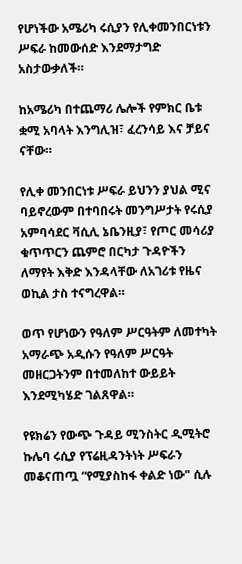የሆነችው አሜሪካ ሩሲያን የሊቀመንበርነቱን ሥፍራ ከመውሰድ እንደማታግድ አስታውቃለች።

ከአሜሪካ በተጨማሪ ሌሎች የምክር ቤቱ ቋሚ አባላት እንግሊዝ፣ ፈረንሳይ እና ቻይና ናቸው።

የሊቀ መንበርነቱ ሥፍራ ይህንን ያህል ሚና ባይኖረውም በተባበሩት መንግሥታት የሩሲያ አምባሳደር ቫሲሊ ኔቤንዚያ፣ የጦር መሳሪያ ቁጥጥርን ጨምሮ በርካታ ጉዳዮችን ለማየት እቅድ እንዳላቸው ለአገሪቱ የዜና ወኪል ታስ ተናግረዋል።

ወጥ የሆነውን የዓለም ሥርዓትም ለመተካት አማራጭ አዲሱን የዓለም ሥርዓት መዘርጋትንም በተመለከተ ውይይት እንደሚካሄድ ገልጸዋል።

የዩክሬን የውጭ ጉዳይ ሚንስትር ዲሚትሮ ኩሌባ ሩሲያ የፕሬዚዳንትነት ሥፍራን መቆናጠጧ “የሚያስከፋ ቀልድ ነው" ሲሉ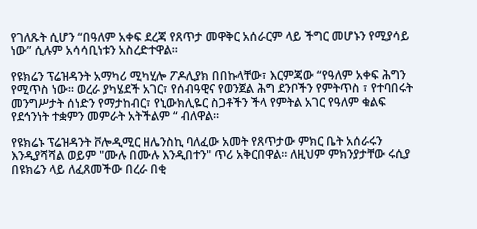የገለጹት ሲሆን “በዓለም አቀፍ ደረጃ የጸጥታ መዋቅር አሰራርም ላይ ችግር መሆኑን የሚያሳይ ነው” ሲሉም አሳሳቢነቱን አስረድተዋል።

የዩክሬን ፕሬዝዳንት አማካሪ ሚካሂሎ ፖዶሊያክ በበኩላቸው፣ እርምጃው “የዓለም አቀፍ ሕግን የሚጥስ ነው። ወረራ ያካሄደች አገር፣ የሰብዓዊና የወንጀል ሕግ ደንቦችን የምትጥስ ፣ የተባበሩት መንግሥታት ሰነድን የማታከብር፣ የኒውክሊዬር ስጋቶችን ችላ የምትል አገር የዓለም ቁልፍ የደኅንነት ተቋምን መምራት አትችልም “ ብለዋል።

የዩክሬኑ ፕሬዝዳንት ቮሎዲሚር ዘሌንስኪ ባለፈው አመት የጸጥታው ምክር ቤት አሰራሩን እንዲያሻሻል ወይም "ሙሉ በሙሉ እንዲበተን" ጥሪ አቅርበዋል። ለዚህም ምክንያታቸው ሩሲያ በዩክሬን ላይ ለፈጸመችው በረራ በቂ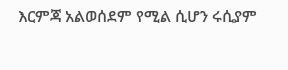እርምጃ አልወሰደም የሚል ሲሆን ሩሲያም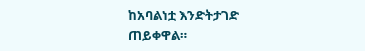ከአባልነቷ እንድትታገድ ጠይቀዋል።